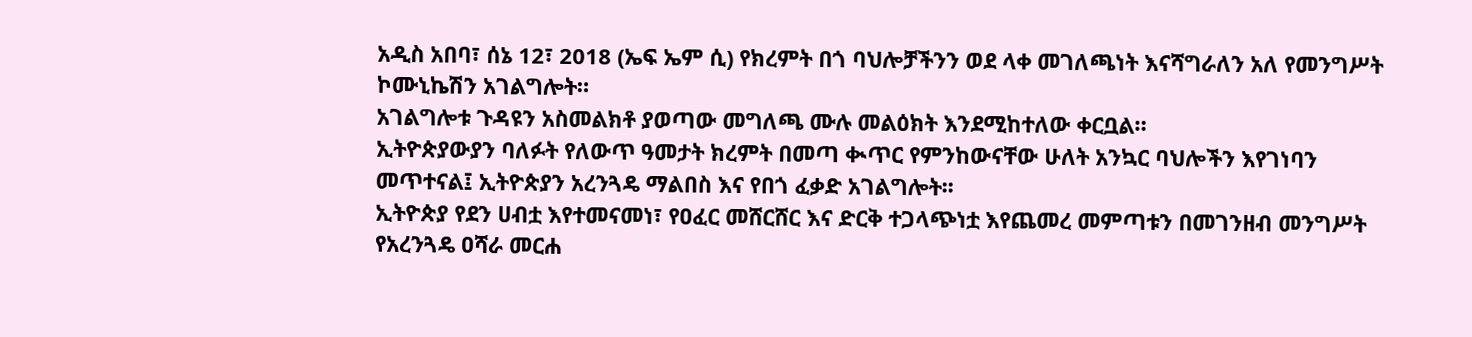አዲስ አበባ፣ ሰኔ 12፣ 2018 (ኤፍ ኤም ሲ) የክረምት በጎ ባህሎቻችንን ወደ ላቀ መገለጫነት እናሻግራለን አለ የመንግሥት ኮሙኒኬሽን አገልግሎት።
አገልግሎቱ ጉዳዩን አስመልክቶ ያወጣው መግለጫ ሙሉ መልዕክት እንደሚከተለው ቀርቧል።
ኢትዮጵያውያን ባለፉት የለውጥ ዓመታት ክረምት በመጣ ቊጥር የምንከውናቸው ሁለት አንኳር ባህሎችን እየገነባን መጥተናል፤ ኢትዮጵያን አረንጓዴ ማልበስ እና የበጎ ፈቃድ አገልግሎት፡፡
ኢትዮጵያ የደን ሀብቷ እየተመናመነ፣ የዐፈር መሸርሸር እና ድርቅ ተጋላጭነቷ እየጨመረ መምጣቱን በመገንዘብ መንግሥት የአረንጓዴ ዐሻራ መርሐ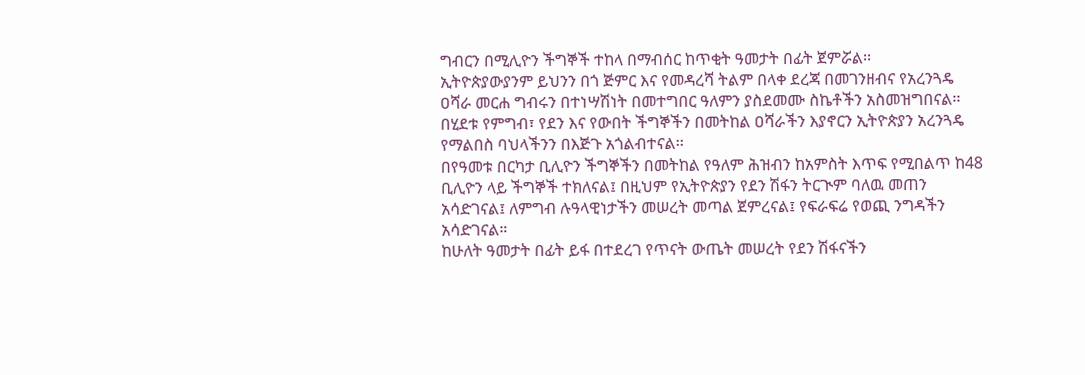ግብርን በሚሊዮን ችግኞች ተከላ በማብሰር ከጥቂት ዓመታት በፊት ጀምሯል፡፡
ኢትዮጵያውያንም ይህንን በጎ ጅምር እና የመዳረሻ ትልም በላቀ ደረጃ በመገንዘብና የአረንጓዴ ዐሻራ መርሐ ግብሩን በተነሣሽነት በመተግበር ዓለምን ያስደመሙ ስኬቶችን አስመዝግበናል፡፡ በሂደቱ የምግብ፣ የደን እና የውበት ችግኞችን በመትከል ዐሻራችን እያኖርን ኢትዮጵያን አረንጓዴ የማልበስ ባህላችንን በእጅጉ አጎልብተናል፡፡
በየዓመቱ በርካታ ቢሊዮን ችግኞችን በመትከል የዓለም ሕዝብን ከአምስት እጥፍ የሚበልጥ ከ48 ቢሊዮን ላይ ችግኞች ተክለናል፤ በዚህም የኢትዮጵያን የደን ሽፋን ትርጒም ባለዉ መጠን አሳድገናል፤ ለምግብ ሉዓላዊነታችን መሠረት መጣል ጀምረናል፤ የፍራፍሬ የወጪ ንግዳችን አሳድገናል።
ከሁለት ዓመታት በፊት ይፋ በተደረገ የጥናት ውጤት መሠረት የደን ሽፋናችን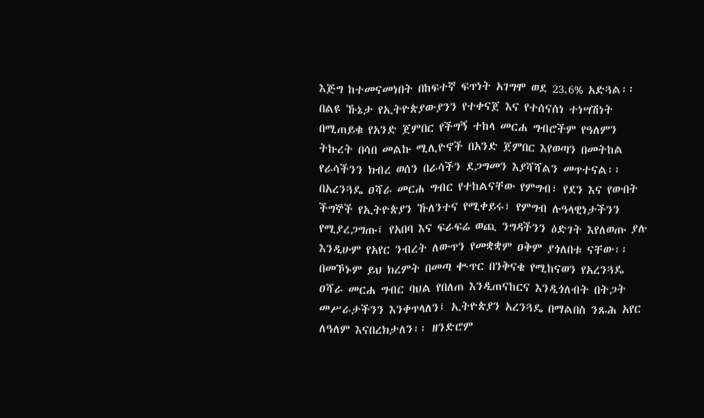እጅግ ከተመናመነበት በከፍተኛ ፍጥነት አገግሞ ወደ 23.6% አድጓል፡፡
በልዩ ኹኔታ የኢትዮጵያውያንን የተቀናጀ እና የተሰናሰነ ተነሣሽነት በሚጠይቁ የአንድ ጀምበር የችግኝ ተከላ መርሐ ግብሮችም የዓለምን ትኩረት በሳበ መልኩ ሚሊዮኖች በአንድ ጀምበር እየወጣን በመትከል የራሳችንን ክብረ ወሰን በራሳችን ደጋግመን እያሻሻልን መጥተናል፡፡
በአረንጓዴ ዐሻራ መርሐ ግብር የተከልናቸው የምግብ፣ የደን እና የውበት ችግኞች የኢትዮጵያን ኹለንተና የሚቀይሩ፣ የምግብ ሉዓላዊነታችንን የሚያረጋግጡ፤ የአበባ እና ፍራፍሬ ወጪ ንግዳችንን ዕድገት እየለወጡ ያሉ እንዲሁም የአየር ንብረት ለውጥን የመቋቋም ዐቅም ያጎለበቱ ናቸው፡፡
በመኾኑም ይህ ክረምት በመጣ ቊጥር በንቅናቄ የሚከናወን የአረንጓዴ ዐሻራ መርሐ ግብር ባህል የበለጠ እንዲጠናከርና እንዲጎለብት በትጋት መሥራታችንን እንቀጥላለን፤ ኢትዮጵያን አረንጓዴ በማልበስ ንጹሕ አየር ለዓለም እናበረክታለን፡፡ ዘንድሮም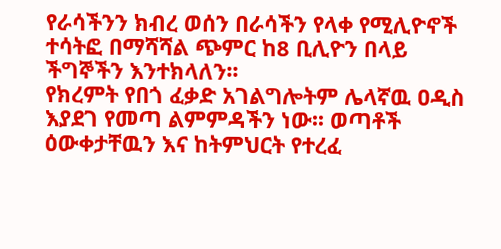የራሳችንን ክብረ ወሰን በራሳችን የላቀ የሚሊዮኖች ተሳትፎ በማሻሻል ጭምር ከ8 ቢሊዮን በላይ ችግኞችን እንተክላለን፡፡
የክረምት የበጎ ፈቃድ አገልግሎትም ሌላኛዉ ዐዲስ እያደገ የመጣ ልምምዳችን ነው፡፡ ወጣቶች ዕውቀታቸዉን እና ከትምህርት የተረፈ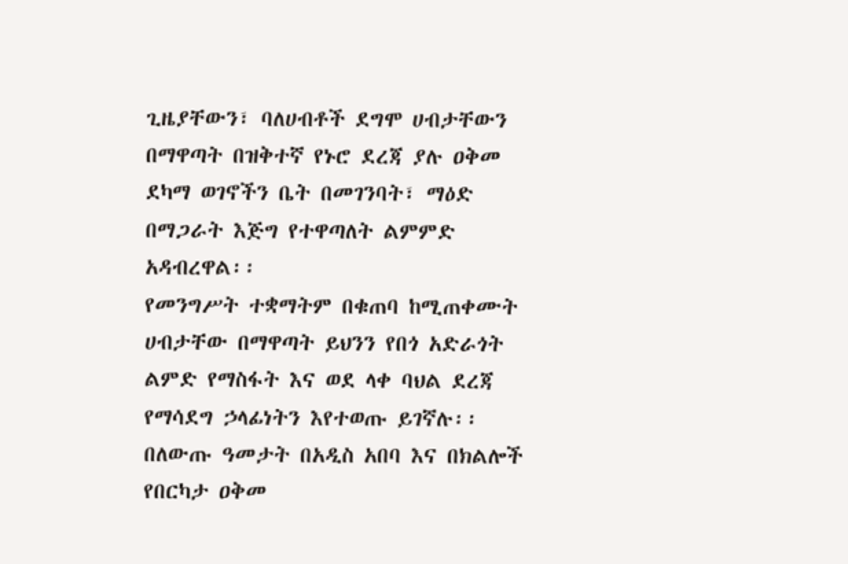ጊዜያቸውን፣ ባለሀብቶች ደግሞ ሀብታቸውን በማዋጣት በዝቅተኛ የኑሮ ደረጃ ያሉ ዐቅመ ደካማ ወገኖችን ቤት በመገንባት፣ ማዕድ በማጋራት እጅግ የተዋጣለት ልምምድ አዳብረዋል፡፡
የመንግሥት ተቋማትም በቁጠባ ከሚጠቀሙት ሀብታቸው በማዋጣት ይህንን የበጎ አድራጎት ልምድ የማስፋት እና ወደ ላቀ ባህል ደረጃ የማሳደግ ኃላፊነትን እየተወጡ ይገኛሉ፡፡
በለውጡ ዓመታት በአዲስ አበባ እና በክልሎች የበርካታ ዐቅመ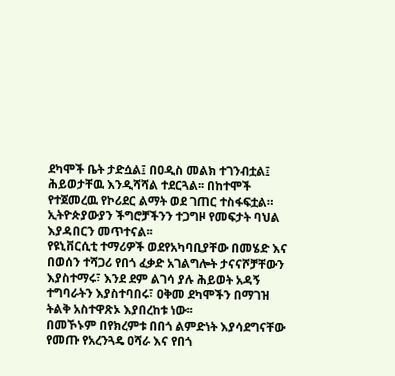ደካሞች ቤት ታድሷል፤ በዐዲስ መልክ ተገንብቷል፤ ሕይወታቸዉ እንዲሻሻል ተደርጓል፡፡ በከተሞች የተጀመረዉ የኮሪደር ልማት ወደ ገጠር ተስፋፍቷል። ኢትዮጵያውያን ችግሮቻችንን ተጋግዞ የመፍታት ባህል እያዳበርን መጥተናል፡፡
የዩኒቨርሲቲ ተማሪዎች ወደየአካባቢያቸው በመሄድ እና በወሰን ተሻጋሪ የበጎ ፈቃድ አገልግሎት ታናናሾቻቸውን እያስተማሩ፣ እንደ ደም ልገሳ ያሉ ሕይወት አዳኝ ተግባራትን እያስተባበሩ፣ ዐቅመ ደካሞችን በማገዝ ትልቅ አስተዋጽኦ እያበረከቱ ነው፡፡
በመኾኑም በየክረምቱ በበጎ ልምድነት እያሳደግናቸው የመጡ የአረንጓዴ ዐሻራ እና የበጎ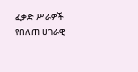ፈቃድ ሥራዎች የበለጠ ሀገራዊ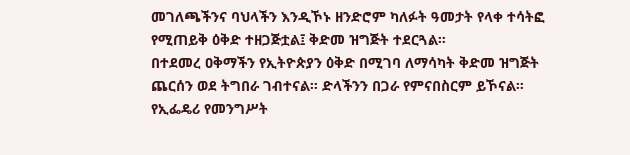መገለጫችንና ባህላችን እንዲኾኑ ዘንድሮም ካለፉት ዓመታት የላቀ ተሳትፎ የሚጠይቅ ዕቅድ ተዘጋጅቷል፤ ቅድመ ዝግጅት ተደርጓል።
በተደመረ ዐቅማችን የኢትዮጵያን ዕቅድ በሚገባ ለማሳካት ቅድመ ዝግጅት ጨርሰን ወደ ትግበራ ገብተናል። ድላችንን በጋራ የምናበስርም ይኾናል።
የኢፌዴሪ የመንግሥት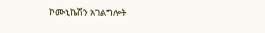ኮሙኒኬሽን አገልግሎት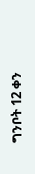ግንቦት 12 ቀን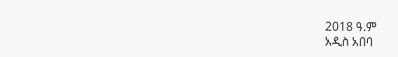2018 ዓ.ም
አዲስ አበባ